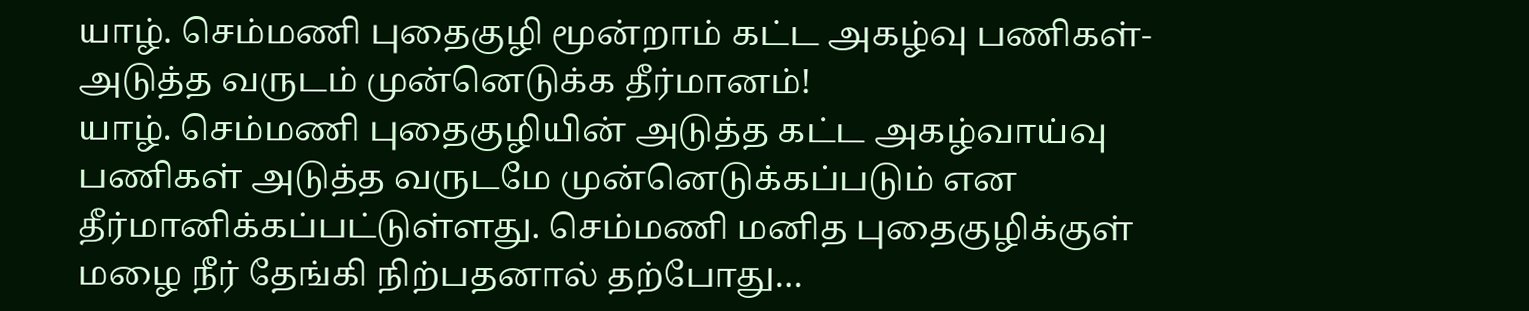யாழ். செம்மணி புதைகுழி மூன்றாம் கட்ட அகழ்வு பணிகள்- அடுத்த வருடம் முன்னெடுக்க தீர்மானம்!
யாழ். செம்மணி புதைகுழியின் அடுத்த கட்ட அகழ்வாய்வு பணிகள் அடுத்த வருடமே முன்னெடுக்கப்படும் என தீர்மானிக்கப்பட்டுள்ளது. செம்மணி மனித புதைகுழிக்குள் மழை நீர் தேங்கி நிற்பதனால் தற்போது…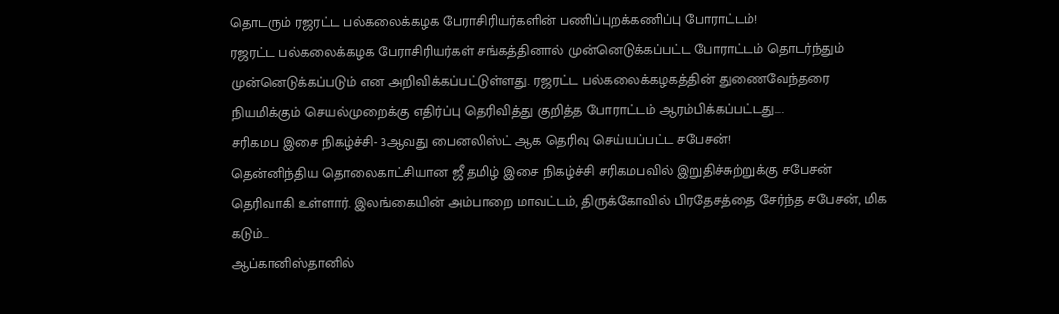தொடரும் ரஜரட்ட பல்கலைக்கழக பேராசிரியர்களின் பணிப்புறக்கணிப்பு போராட்டம்!
ரஜரட்ட பல்கலைக்கழக பேராசிரியர்கள் சங்கத்தினால் முன்னெடுக்கப்பட்ட போராட்டம் தொடர்ந்தும் முன்னெடுக்கப்படும் என அறிவிக்கப்பட்டுள்ளது. ரஜரட்ட பல்கலைக்கழகத்தின் துணைவேந்தரை நியமிக்கும் செயல்முறைக்கு எதிர்ப்பு தெரிவித்து குறித்த போராட்டம் ஆரம்பிக்கப்பட்டது….
சரிகமப இசை நிகழ்ச்சி- 3ஆவது பைனலிஸ்ட் ஆக தெரிவு செய்யப்பட்ட சபேசன்!
தென்னிந்திய தொலைகாட்சியான ஜீ தமிழ் இசை நிகழ்ச்சி சரிகமபவில் இறுதிச்சுற்றுக்கு சபேசன் தெரிவாகி உள்ளார். இலங்கையின் அம்பாறை மாவட்டம், திருக்கோவில் பிரதேசத்தை சேர்ந்த சபேசன், மிக கடும்…
ஆப்கானிஸ்தானில்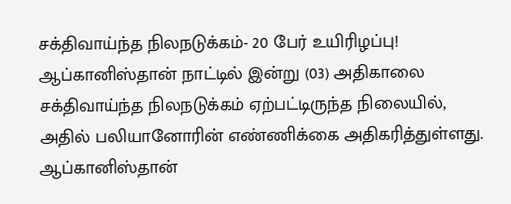சக்திவாய்ந்த நிலநடுக்கம்- 20 பேர் உயிரிழப்பு!
ஆப்கானிஸ்தான் நாட்டில் இன்று (03) அதிகாலை சக்திவாய்ந்த நிலநடுக்கம் ஏற்பட்டிருந்த நிலையில், அதில் பலியானோரின் எண்ணிக்கை அதிகரித்துள்ளது. ஆப்கானிஸ்தான்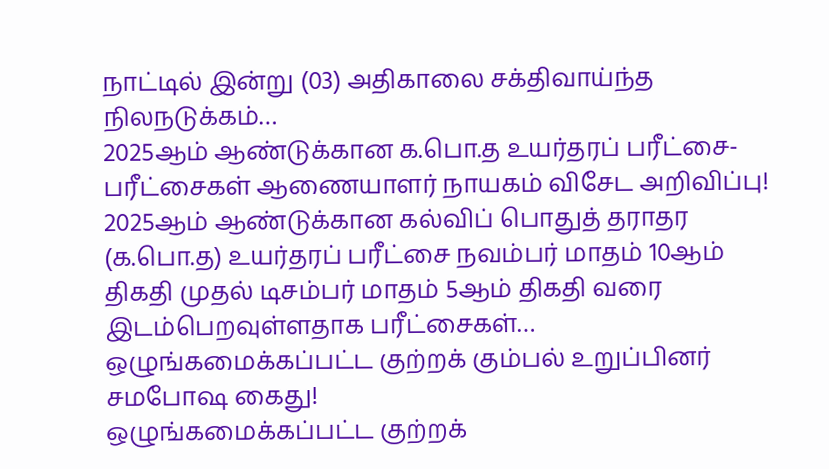நாட்டில் இன்று (03) அதிகாலை சக்திவாய்ந்த நிலநடுக்கம்…
2025ஆம் ஆண்டுக்கான க.பொ.த உயர்தரப் பரீட்சை- பரீட்சைகள் ஆணையாளர் நாயகம் விசேட அறிவிப்பு!
2025ஆம் ஆண்டுக்கான கல்விப் பொதுத் தராதர (க.பொ.த) உயர்தரப் பரீட்சை நவம்பர் மாதம் 10ஆம் திகதி முதல் டிசம்பர் மாதம் 5ஆம் திகதி வரை இடம்பெறவுள்ளதாக பரீட்சைகள்…
ஒழுங்கமைக்கப்பட்ட குற்றக் கும்பல் உறுப்பினர் சமபோஷ கைது!
ஒழுங்கமைக்கப்பட்ட குற்றக்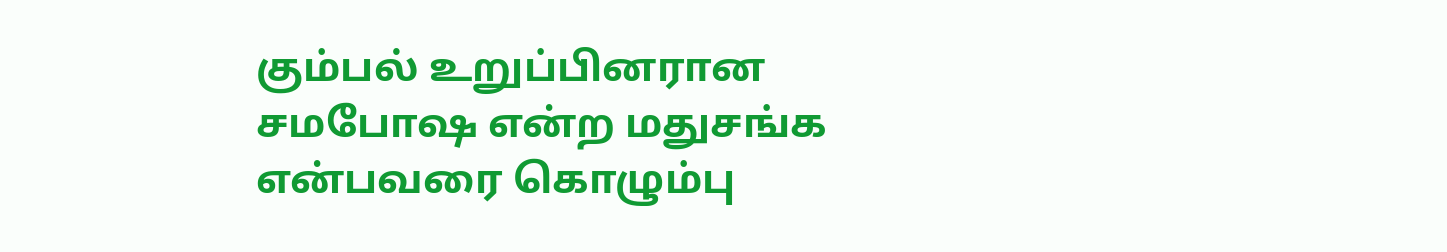கும்பல் உறுப்பினரான சமபோஷ என்ற மதுசங்க என்பவரை கொழும்பு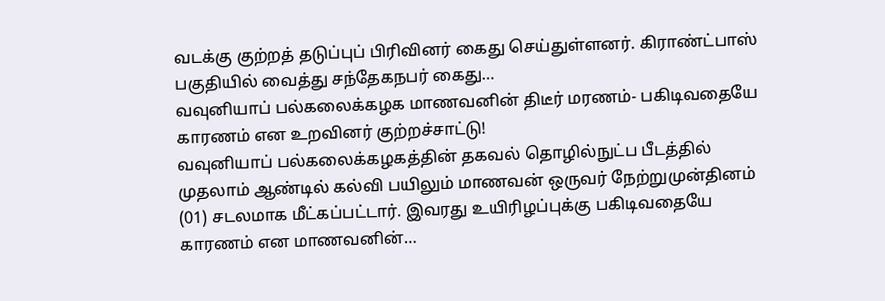வடக்கு குற்றத் தடுப்புப் பிரிவினர் கைது செய்துள்ளனர். கிராண்ட்பாஸ் பகுதியில் வைத்து சந்தேகநபர் கைது…
வவுனியாப் பல்கலைக்கழக மாணவனின் திடீர் மரணம்- பகிடிவதையே காரணம் என உறவினர் குற்றச்சாட்டு!
வவுனியாப் பல்கலைக்கழகத்தின் தகவல் தொழில்நுட்ப பீடத்தில் முதலாம் ஆண்டில் கல்வி பயிலும் மாணவன் ஒருவர் நேற்றுமுன்தினம் (01) சடலமாக மீட்கப்பட்டார். இவரது உயிரிழப்புக்கு பகிடிவதையே காரணம் என மாணவனின்…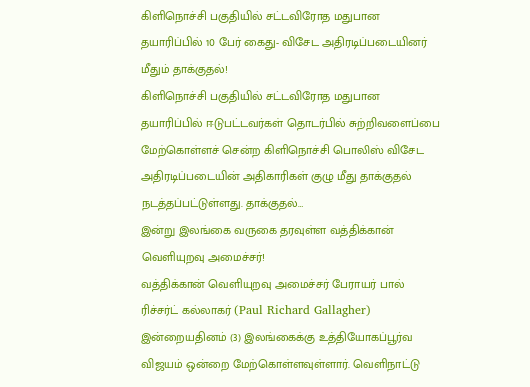கிளிநொச்சி பகுதியில் சட்டவிரோத மதுபான தயாரிப்பில் 10 பேர் கைது- விசேட அதிரடிப்படையினர் மீதும் தாக்குதல்!
கிளிநொச்சி பகுதியில் சட்டவிரோத மதுபான தயாரிப்பில் ஈடுபட்டவர்கள் தொடர்பில் சுற்றிவளைப்பை மேற்கொள்ளச் சென்ற கிளிநொச்சி பொலிஸ் விசேட அதிரடிப்படையின் அதிகாரிகள் குழு மீது தாக்குதல் நடத்தப்பட்டுள்ளது. தாக்குதல்…
இன்று இலங்கை வருகை தரவுள்ள வத்திக்கான் வெளியுறவு அமைச்சர்!
வத்திக்கான் வெளியுறவு அமைச்சர் பேராயர் பால் ரிச்சர்ட் கல்லாகர் (Paul Richard Gallagher) இன்றையதினம் (3) இலங்கைக்கு உத்தியோகப்பூர்வ விஜயம் ஒன்றை மேற்கொள்ளவுள்ளார். வெளிநாட்டு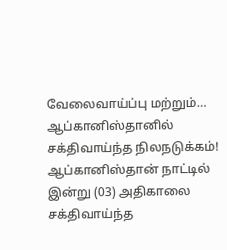வேலைவாய்ப்பு மற்றும்…
ஆப்கானிஸ்தானில் சக்திவாய்ந்த நிலநடுக்கம்!
ஆப்கானிஸ்தான் நாட்டில் இன்று (03) அதிகாலை சக்திவாய்ந்த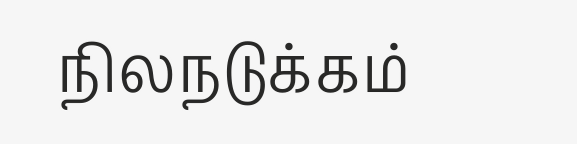நிலநடுக்கம்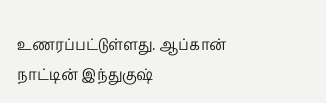உணரப்பட்டுள்ளது. ஆப்கான் நாட்டின் இந்துகுஷ்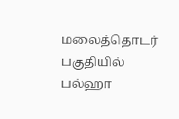மலைத்தொடர் பகுதியில் பல்ஹா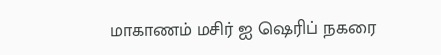மாகாணம் மசிர் ஐ ஷெரிப் நகரை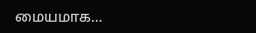மையமாக…